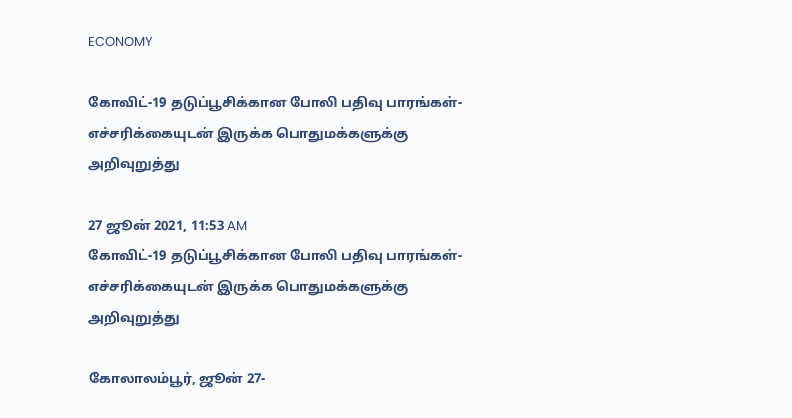ECONOMY

கோவிட்-19 தடுப்பூசிக்கான போலி பதிவு பாரங்கள்- எச்சரிக்கையுடன் இருக்க பொதுமக்களுக்கு அறிவுறுத்து

27 ஜூன் 2021, 11:53 AM
கோவிட்-19 தடுப்பூசிக்கான போலி பதிவு பாரங்கள்- எச்சரிக்கையுடன் இருக்க பொதுமக்களுக்கு அறிவுறுத்து

கோலாலம்பூர், ஜூன் 27-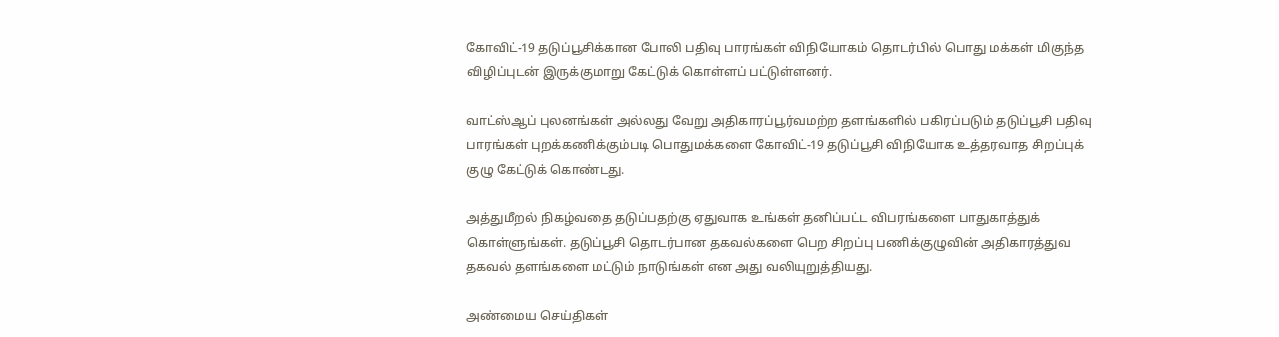கோவிட்-19 தடுப்பூசிக்கான போலி பதிவு பாரங்கள் விநியோகம் தொடர்பில் பொது மக்கள் மிகுந்த விழிப்புடன் இருக்குமாறு கேட்டுக் கொள்ளப் பட்டுள்ளனர்.

வாட்ஸ்ஆப் புலனங்கள் அல்லது வேறு அதிகாரப்பூர்வமற்ற தளங்களில் பகிரப்படும் தடுப்பூசி பதிவு பாரங்கள் புறக்கணிக்கும்படி பொதுமக்களை கோவிட்-19 தடுப்பூசி விநியோக உத்தரவாத சிறப்புக் குழு கேட்டுக் கொண்டது.

அத்துமீறல் நிகழ்வதை தடுப்பதற்கு ஏதுவாக உங்கள் தனிப்பட்ட விபரங்களை பாதுகாத்துக் கொள்ளுங்கள். தடுப்பூசி தொடர்பான தகவல்களை பெற சிறப்பு பணிக்குழுவின் அதிகாரத்துவ தகவல் தளங்களை மட்டும் நாடுங்கள் என அது வலியுறுத்தியது.

அண்மைய செய்திகள்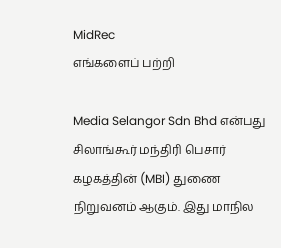MidRec
எங்களைப் பற்றி

Media Selangor Sdn Bhd என்பது சிலாங்கூர் மந்திரி பெசார் கழகத்தின் (MBI) துணை நிறுவனம் ஆகும். இது மாநில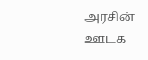அரசின் ஊடக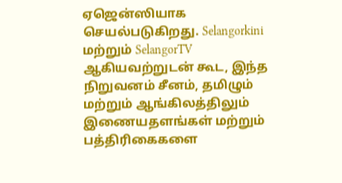ஏஜென்ஸியாக செயல்படுகிறது. Selangorkini மற்றும் SelangorTV ஆகியவற்றுடன் கூட, இந்த நிறுவனம் சீனம், தமிழும் மற்றும் ஆங்கிலத்திலும் இணையதளங்கள் மற்றும் பத்திரிகைகளை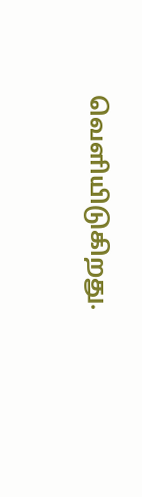வெளியிடுகிறது.